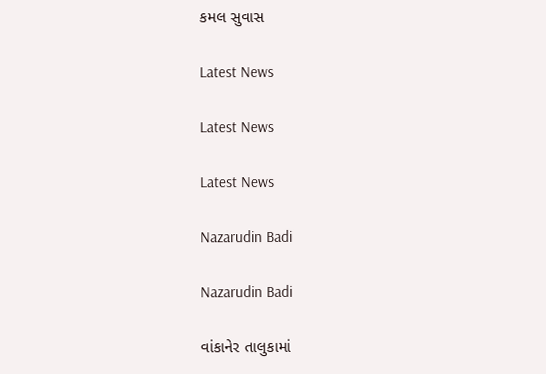કમલ સુવાસ

Latest News

Latest News

Latest News

Nazarudin Badi

Nazarudin Badi

વાંકાનેર તાલુકામાં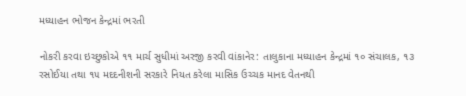મધ્યાહન ભોજન કેન્દ્રમાં ભરતી

નોકરી કરવા ઇચ્છુકોએ ૧૧ માર્ચ સુધીમાં અરજી કરવી વાંકાનેર: તાલુકાના મધ્યાહન કેન્દ્રમાં ૧૦ સંચાલક, ૧૩ રસોઈયા તથા ૧૫ મદદનીશની સરકારે નિયત કરેલા માસિક ઉચ્ચક માનદ વેતનથી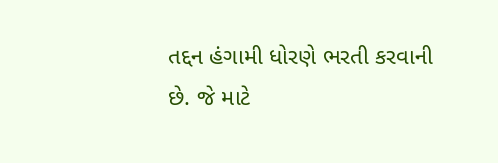તદ્દન હંગામી ધોરણે ભરતી કરવાની છે. જે માટે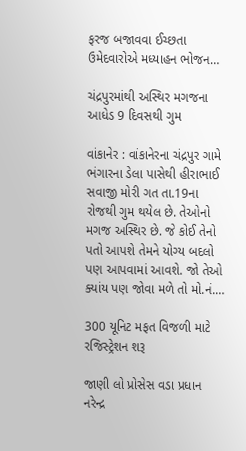ફરજ બજાવવા ઈચ્છતા ઉમેદવારોએ મધ્યાહન ભોજન…

ચંદ્રપુરમાંથી અસ્થિર મગજના આધેડ 9 દિવસથી ગુમ

વાંકાનેર : વાંકાનેરના ચંદ્રપુર ગામે ભંગારના ડેલા પાસેથી હીરાભાઈ સવાજી મોરી ગત તા.19ના રોજથી ગુમ થયેલ છે. તેઓનો મગજ અસ્થિર છે. જે કોઈ તેનો પતો આપશે તેમને યોગ્ય બદલો પણ આપવામાં આવશે. જો તેઓ ક્યાંય પણ જોવા મળે તો મો.નં.…

300 યૂનિટ મફત વિજળી માટે રજિસ્ટ્રેશન શરૂ

જાણી લો પ્રોસેસ વડા પ્રધાન નરેન્દ્ર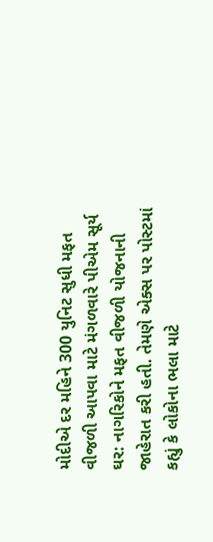મોદીએ દર મહિને 300 યુનિટ સુધી મફત વીજળી આપવા માટે મંગળવારે પીએમ સૂર્ય ઘર: નાગરિકોને મફત વીજળી યોજનાની જાહેરાત કરી હતી. તેમણે એક્સ પર પોસ્ટમાં કહ્યું કે લોકોના ભલા માટે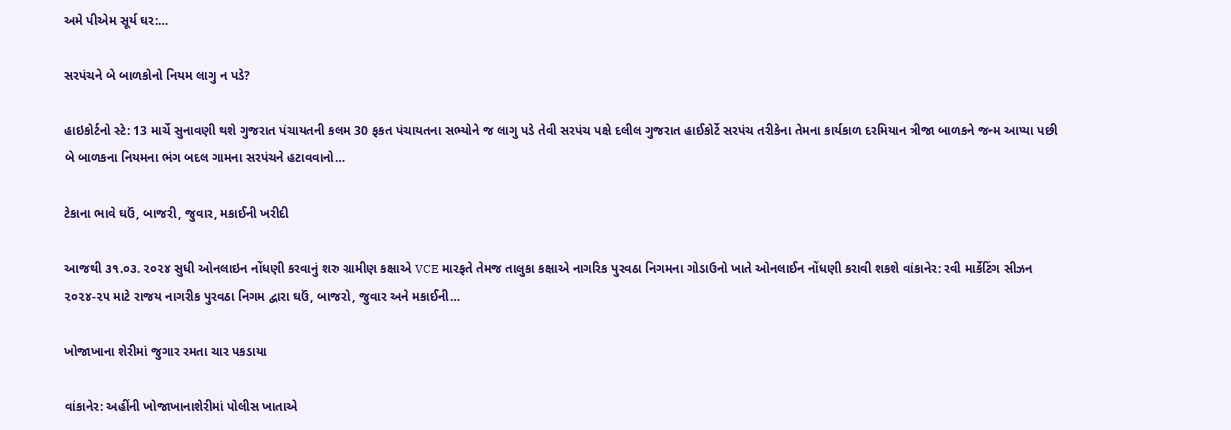અમે પીએમ સૂર્ય ઘર:…

સરપંચને બે બાળકોનો નિયમ લાગુ ન પડે?

હાઇકોર્ટનો સ્ટે: 13 માર્ચે સુનાવણી થશે ગુજરાત પંચાયતની કલમ 30 ફકત પંચાયતના સભ્યોને જ લાગુ પડે તેવી સરપંચ પક્ષે દલીલ ગુજરાત હાઈકોર્ટે સરપંચ તરીકેના તેમના કાર્યકાળ દરમિયાન ત્રીજા બાળકને જન્મ આપ્યા પછી બે બાળકના નિયમના ભંગ બદલ ગામના સરપંચને હટાવવાનો…

ટેકાના ભાવે ઘઉં, બાજરી, જુવાર, મકાઈની ખરીદી

આજથી ૩૧.૦૩. ૨૦૨૪ સુધી ઓનલાઇન નોંધણી કરવાનું શરુ ગ્રામીણ કક્ષાએ VCE મારફતે તેમજ તાલુકા કક્ષાએ નાગરિક પુરવઠા નિગમના ગોડાઉનો ખાતે ઓનલાઈન નોંધણી કરાવી શકશે વાંકાનેર: રવી માર્કેટિંગ સીઝન ૨૦૨૪-૨૫ માટે રાજય નાગરીક પુરવઠા નિગમ દ્વારા ઘઉં, બાજરો, જુવાર અને મકાઈની…

ખોજાખાના શેરીમાં જુગાર રમતા ચાર પકડાયા

વાંકાનેર: અહીંની ખોજાખાનાશેરીમાં પોલીસ ખાતાએ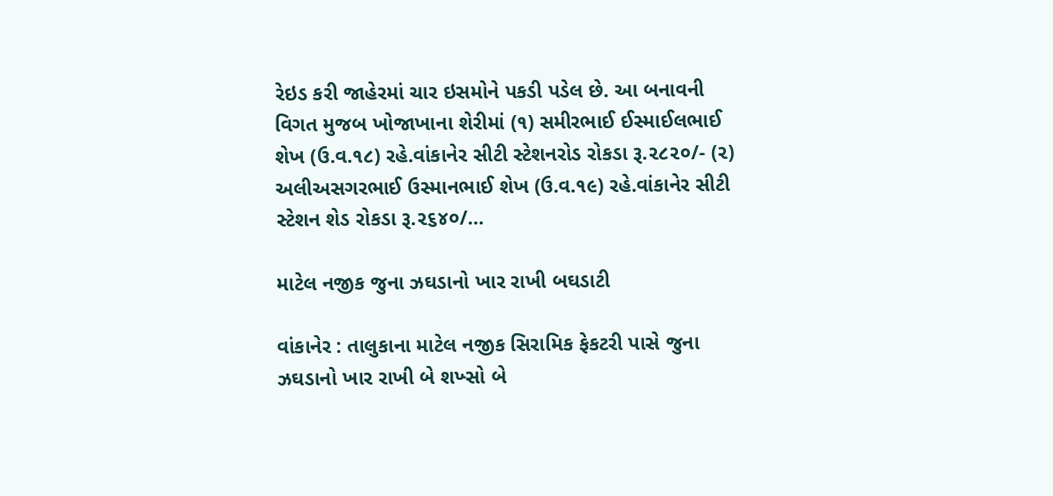રેઇડ કરી જાહેરમાં ચાર ઇસમોને પકડી પડેલ છે. આ બનાવની વિગત મુજબ ખોજાખાના શેરીમાં (૧) સમીરભાઈ ઈસ્માઈલભાઈ શેખ (ઉ.વ.૧૮) રહે.વાંકાનેર સીટી સ્ટેશનરોડ રોકડા રૂ.૨૮૨૦/- (૨) અલીઅસગરભાઈ ઉસ્માનભાઈ શેખ (ઉ.વ.૧૯) રહે.વાંકાનેર સીટી સ્ટેશન શેડ રોકડા રૂ.૨૬૪૦/…

માટેલ નજીક જુના ઝઘડાનો ખાર રાખી બઘડાટી

વાંકાનેર : તાલુકાના માટેલ નજીક સિરામિક ફેકટરી પાસે જુના ઝઘડાનો ખાર રાખી બે શખ્સો બે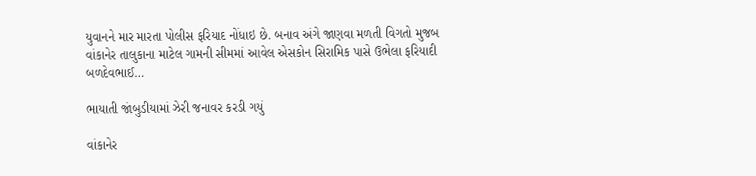યુવાનને માર મારતા પોલીસ ફરિયાદ નોંધાઇ છે. બનાવ અંગે જાણવા મળતી વિગતો મુજબ વાંકાનેર તાલુકાના માટેલ ગામની સીમમાં આવેલ એસકોન સિરામિક પાસે ઉભેલા ફરિયાદી બળદેવભાઈ…

ભાયાતી જાંબુડીયામાં ઝેરી જનાવર કરડી ગયું

વાંકાનેર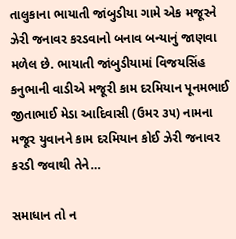તાલુકાના ભાયાતી જાંબુડીયા ગામે એક મજૂરને ઝેરી જનાવર કરડવાનો બનાવ બન્યાનું જાણવા મળેલ છે. ભાયાતી જાંબુડીયામાં વિજયસિંહ કનુભાની વાડીએ મજૂરી કામ દરમિયાન પૂનમભાઈ જીતાભાઈ મેડા આદિવાસી (ઉમર ૩૫) નામના મજૂર યુવાનને કામ દરમિયાન કોઈ ઝેરી જનાવર કરડી જવાથી તેને…

સમાધાન તો ન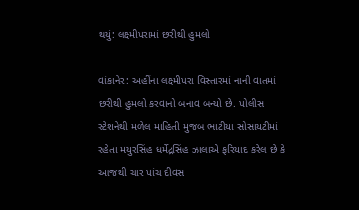થયું: લક્ષ્મીપરામાં છરીથી હુમલો

વાંકાનેર: અહીંના લક્ષ્મીપરા વિસ્તારમાં નાની વાતમાં છરીથી હુમલો કરવાનો બનાવ બન્યો છે. પોલીસ સ્ટેશનેથી મળેલ માહિતી મુજબ ભાટીયા સોસાયટીમાં રહેતા મયુરસિંહ ધર્મેદ્રસિંહ ઝાલાએ ફરિયાદ કરેલ છે કે આજથી ચાર પાંચ દીવસ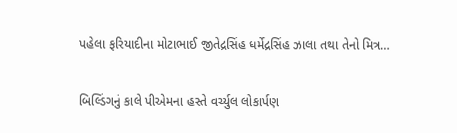પહેલા ફરિયાદીના મોટાભાઈ જીતેદ્રસિંહ ધર્મેદ્રસિંહ ઝાલા તથા તેનો મિત્ર…

બિલ્ડિંગનું કાલે પીએમના હસ્તે વર્ચ્યુલ લોકાર્પણ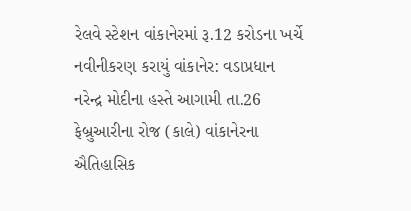રેલવે સ્ટેશન વાંકાનેરમાં રૂ.12 કરોડના ખર્ચે નવીનીકરણ કરાયું વાંકાનેર: વડાપ્રધાન નરેન્દ્ર મોદીના હસ્તે આગામી તા.26 ફેબ્રુઆરીના રોજ (કાલે) વાંકાનેરના ઐતિહાસિક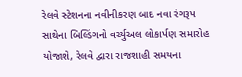રેલવે સ્ટેશનના નવીનીકરણ બાદ નવા રંગરૂપ સાથેના બિલ્ડિંગનો વર્ચ્યુઅલ લોકાર્પણ સમારોહ યોજાશે, રેલવે દ્વારા રાજશાહી સમયના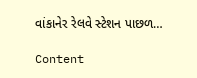વાંકાનેર રેલવે સ્ટેશન પાછળ…

Content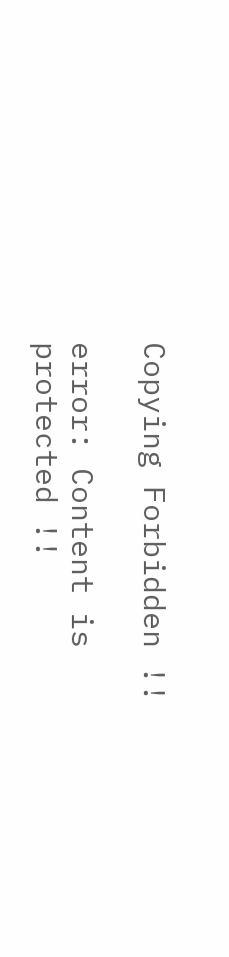Copying Forbidden !!

error: Content is protected !!